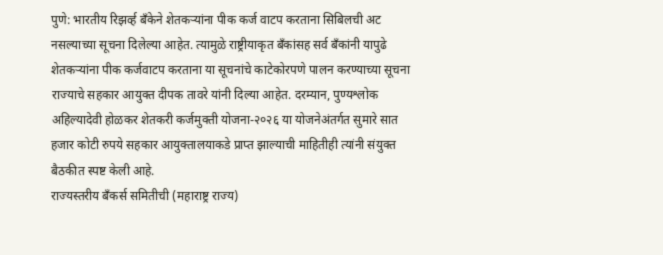पुणे: भारतीय रिझर्व्ह बँकेने शेतकऱ्यांना पीक कर्ज वाटप करताना सिबिलची अट नसल्याच्या सूचना दिलेल्या आहेत. त्यामुळे राष्ट्रीयाकृत बँकांसह सर्व बँकांनी यापुढे शेतकऱ्यांना पीक कर्जवाटप करताना या सूचनांचे काटेकोरपणे पालन करण्याच्या सूचना राज्याचे सहकार आयुक्त दीपक तावरे यांनी दिल्या आहेत. दरम्यान, पुण्यश्लोक अहिल्यादेवी होळकर शेतकरी कर्जमुक्ती योजना-२०२६ या योजनेअंतर्गत सुमारे सात हजार कोटी रुपये सहकार आयुक्तालयाकडे प्राप्त झाल्याची माहितीही त्यांनी संयुक्त बैठकीत स्पष्ट केली आहे.
राज्यस्तरीय बँकर्स समितीची (महाराष्ट्र राज्य)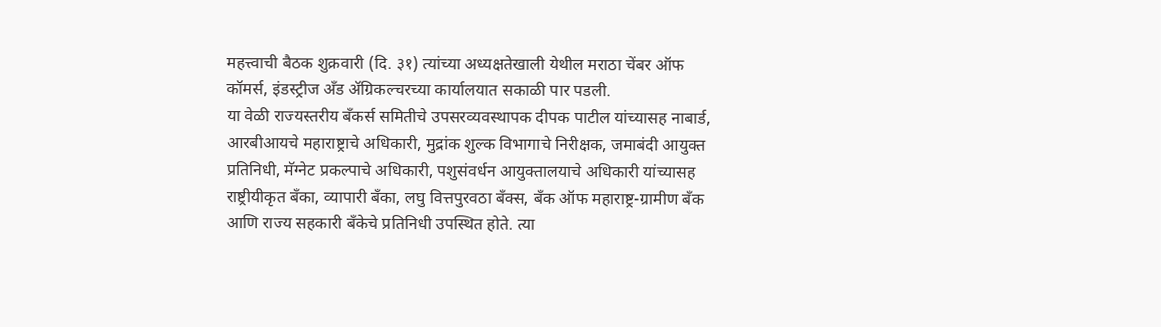महत्त्वाची बैठक शुक्रवारी (दि. ३१) त्यांच्या अध्यक्षतेखाली येथील मराठा चेंबर ऑफ कॉमर्स, इंडस्ट्रीज अँड ॲग्रिकल्चरच्या कार्यालयात सकाळी पार पडली.
या वेळी राज्यस्तरीय बँकर्स समितीचे उपसरव्यवस्थापक दीपक पाटील यांच्यासह नाबार्ड, आरबीआयचे महाराष्ट्राचे अधिकारी, मुद्रांक शुल्क विभागाचे निरीक्षक, जमाबंदी आयुक्त प्रतिनिधी, मॅग्नेट प्रकल्पाचे अधिकारी, पशुसंवर्धन आयुक्तालयाचे अधिकारी यांच्यासह राष्ट्रीयीकृत बँका, व्यापारी बँका, लघु वित्तपुरवठा बँक्स, बँक ऑफ महाराष्ट्र-ग्रामीण बँक आणि राज्य सहकारी बँकेचे प्रतिनिधी उपस्थित होते. त्या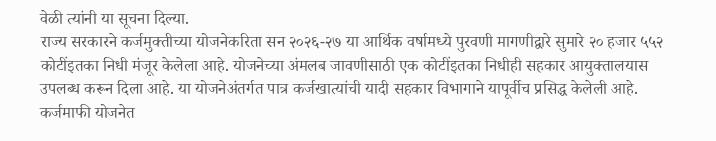वेळी त्यांनी या सूचना दिल्या.
राज्य सरकारने कर्जमुक्तीच्या योजनेकरिता सन २०२६-२७ या आर्थिक वर्षामध्ये पुरवणी मागणीद्वारे सुमारे २० हजार ५५२ कोटींइतका निधी मंजूर केलेला आहे. योजनेच्या अंमलब जावणीसाठी एक कोटींइतका निधीही सहकार आयुक्तालयास उपलब्ध करून दिला आहे. या योजनेअंतर्गत पात्र कर्जखात्यांची यादी सहकार विभागाने यापूर्वीच प्रसिद्ध केलेली आहे.
कर्जमाफी योजनेत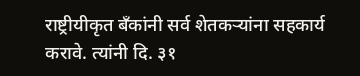राष्ट्रीयीकृत बँकांनी सर्व शेतकऱ्यांना सहकार्य करावे. त्यांनी दि. ३१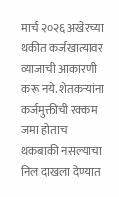मार्च २०२६ अखेरच्या थकीत कर्जखात्यावर व्याजाची आकारणी करू नये. शेतकऱ्यांना कर्जमुक्तीची रक्कम जमा होताच थकबाकी नसल्याचा निल दाखला देण्यात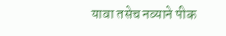यावा तसेच नव्याने पीक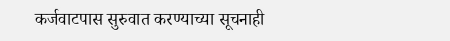कर्जवाटपास सुरुवात करण्याच्या सूचनाही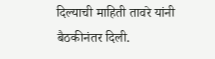दिल्याची माहिती तावरे यांनी बैठकीनंतर दिली.